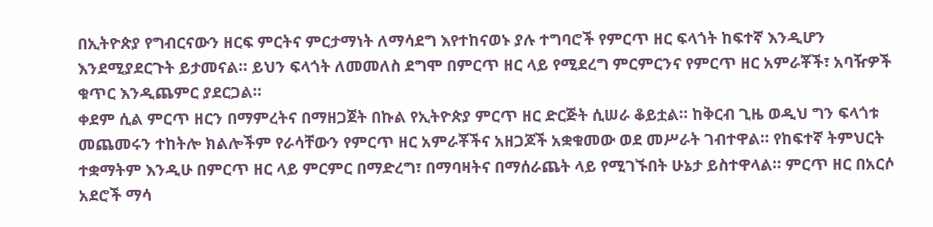በኢትዮጵያ የግብርናውን ዘርፍ ምርትና ምርታማነት ለማሳደግ እየተከናወኑ ያሉ ተግባሮች የምርጥ ዘር ፍላጎት ከፍተኛ እንዲሆን እንደሚያደርጉት ይታመናል። ይህን ፍላጎት ለመመለስ ደግሞ በምርጥ ዘር ላይ የሚደረግ ምርምርንና የምርጥ ዘር አምራቾች፣ አባዥዎች ቁጥር እንዲጨምር ያደርጋል።
ቀደም ሲል ምርጥ ዘርን በማምረትና በማዘጋጀት በኩል የኢትዮጵያ ምርጥ ዘር ድርጅት ሲሠራ ቆይቷል። ከቅርብ ጊዜ ወዲህ ግን ፍላጎቱ መጨመሩን ተከትሎ ክልሎችም የራሳቸውን የምርጥ ዘር አምራቾችና አዘጋጆች አቋቁመው ወደ መሥራት ገብተዋል። የከፍተኛ ትምህርት ተቋማትም እንዲሁ በምርጥ ዘር ላይ ምርምር በማድረግ፣ በማባዛትና በማሰራጨት ላይ የሚገኙበት ሁኔታ ይስተዋላል። ምርጥ ዘር በአርሶ አደሮች ማሳ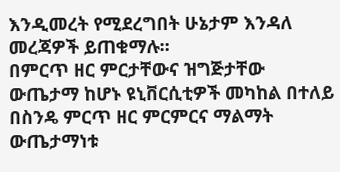እንዲመረት የሚደረግበት ሁኔታም እንዳለ መረጃዎች ይጠቁማሉ።
በምርጥ ዘር ምርታቸውና ዝግጅታቸው ውጤታማ ከሆኑ ዩኒቨርሲቲዎች መካከል በተለይ በስንዴ ምርጥ ዘር ምርምርና ማልማት ውጤታማነቱ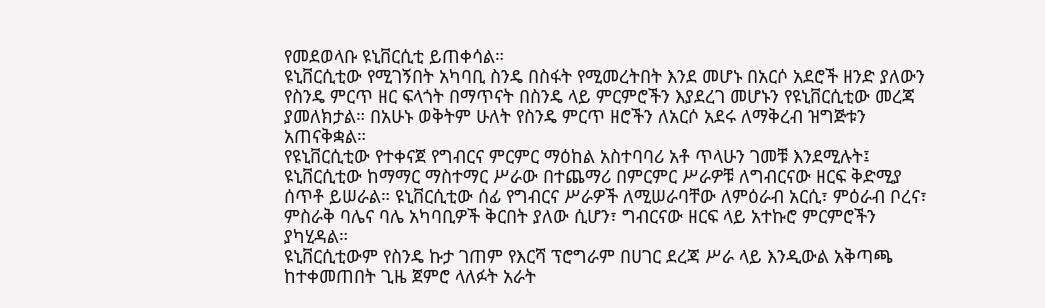የመደወላቡ ዩኒቨርሲቲ ይጠቀሳል።
ዩኒቨርሲቲው የሚገኝበት አካባቢ ስንዴ በስፋት የሚመረትበት እንደ መሆኑ በአርሶ አደሮች ዘንድ ያለውን የስንዴ ምርጥ ዘር ፍላጎት በማጥናት በስንዴ ላይ ምርምሮችን እያደረገ መሆኑን የዩኒቨርሲቲው መረጃ ያመለክታል። በአሁኑ ወቅትም ሁለት የስንዴ ምርጥ ዘሮችን ለአርሶ አደሩ ለማቅረብ ዝግጅቱን አጠናቅቋል።
የዩኒቨርሲቲው የተቀናጀ የግብርና ምርምር ማዕከል አስተባባሪ አቶ ጥላሁን ገመቹ እንደሚሉት፤ ዩኒቨርሲቲው ከማማር ማስተማር ሥራው በተጨማሪ በምርምር ሥራዎቹ ለግብርናው ዘርፍ ቅድሚያ ሰጥቶ ይሠራል። ዩኒቨርሲቲው ሰፊ የግብርና ሥራዎች ለሚሠራባቸው ለምዕራብ አርሲ፣ ምዕራብ ቦረና፣ ምስራቅ ባሌና ባሌ አካባቢዎች ቅርበት ያለው ሲሆን፣ ግብርናው ዘርፍ ላይ አተኩሮ ምርምሮችን ያካሂዳል።
ዩኒቨርሲቲውም የስንዴ ኩታ ገጠም የእርሻ ፕሮግራም በሀገር ደረጃ ሥራ ላይ እንዲውል አቅጣጫ ከተቀመጠበት ጊዜ ጀምሮ ላለፉት አራት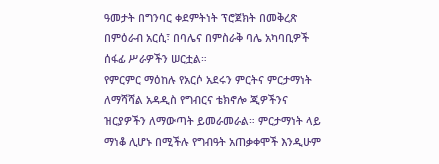ዓመታት በግንባር ቀደምትነት ፕሮጀክት በመቅረጽ በምዕራብ አርሲ፣ በባሌና በምስራቅ ባሌ አካባቢዎች ሰፋፊ ሥራዎችን ሠርቷል።
የምርምር ማዕከሉ የአርሶ አደሩን ምርትና ምርታማነት ለማሻሻል አዳዲስ የግብርና ቴክኖሎ ጂዎችንና ዝርያዎችን ለማውጣት ይመራመራል። ምርታማነት ላይ ማነቆ ሊሆኑ በሚችሉ የግብዓት አጠቃቀሞች እንዲሁም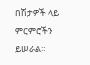በሽታዎች ላይ ምርምሮችን ይሠራል።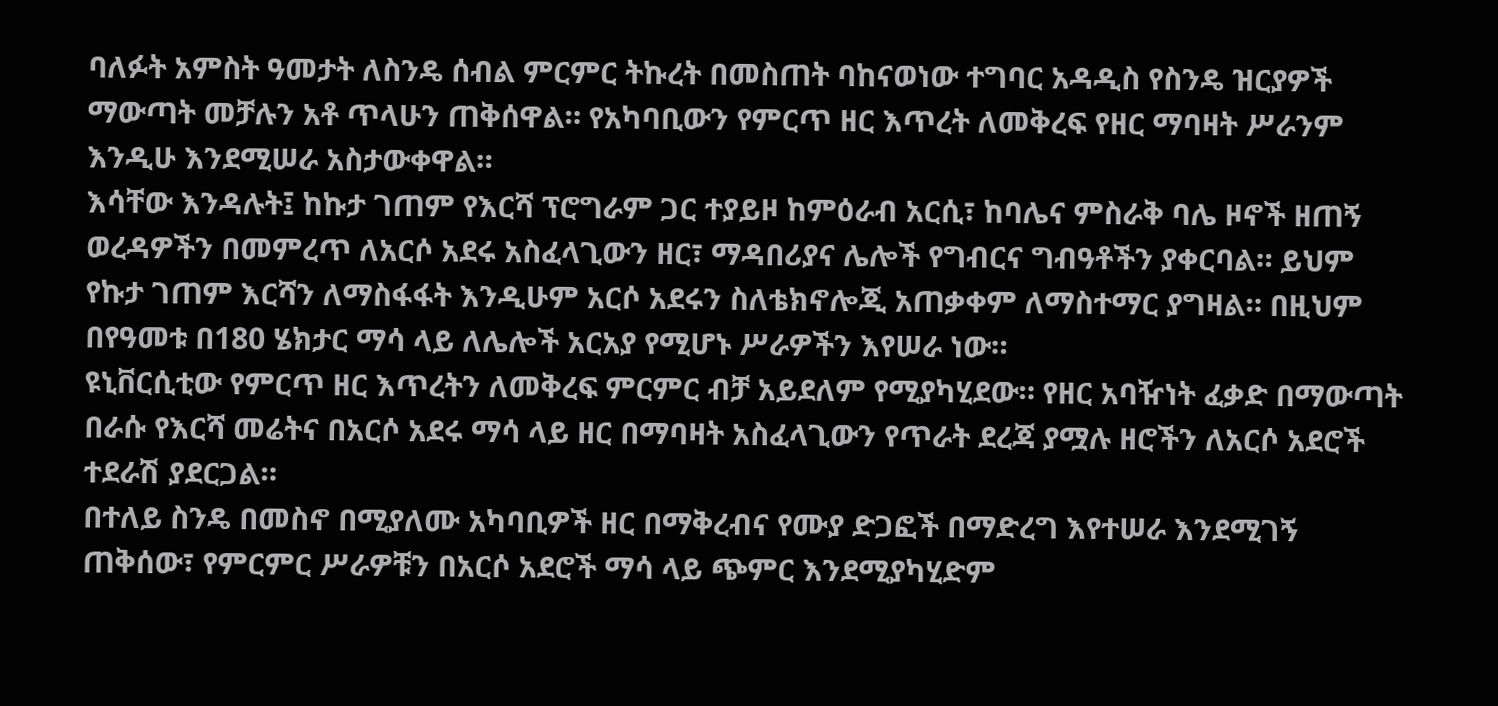ባለፉት አምስት ዓመታት ለስንዴ ሰብል ምርምር ትኩረት በመስጠት ባከናወነው ተግባር አዳዲስ የስንዴ ዝርያዎች ማውጣት መቻሉን አቶ ጥላሁን ጠቅሰዋል። የአካባቢውን የምርጥ ዘር እጥረት ለመቅረፍ የዘር ማባዛት ሥራንም እንዲሁ እንደሚሠራ አስታውቀዋል።
እሳቸው እንዳሉት፤ ከኩታ ገጠም የእርሻ ፕሮግራም ጋር ተያይዞ ከምዕራብ አርሲ፣ ከባሌና ምስራቅ ባሌ ዞኖች ዘጠኝ ወረዳዎችን በመምረጥ ለአርሶ አደሩ አስፈላጊውን ዘር፣ ማዳበሪያና ሌሎች የግብርና ግብዓቶችን ያቀርባል። ይህም የኩታ ገጠም እርሻን ለማስፋፋት እንዲሁም አርሶ አደሩን ስለቴክኖሎጂ አጠቃቀም ለማስተማር ያግዛል። በዚህም በየዓመቱ በ180 ሄክታር ማሳ ላይ ለሌሎች አርአያ የሚሆኑ ሥራዎችን እየሠራ ነው።
ዩኒቨርሲቲው የምርጥ ዘር እጥረትን ለመቅረፍ ምርምር ብቻ አይደለም የሚያካሂደው። የዘር አባዥነት ፈቃድ በማውጣት በራሱ የእርሻ መሬትና በአርሶ አደሩ ማሳ ላይ ዘር በማባዛት አስፈላጊውን የጥራት ደረጃ ያሟሉ ዘሮችን ለአርሶ አደሮች ተደራሽ ያደርጋል።
በተለይ ስንዴ በመስኖ በሚያለሙ አካባቢዎች ዘር በማቅረብና የሙያ ድጋፎች በማድረግ እየተሠራ እንደሚገኝ ጠቅሰው፣ የምርምር ሥራዎቹን በአርሶ አደሮች ማሳ ላይ ጭምር እንደሚያካሂድም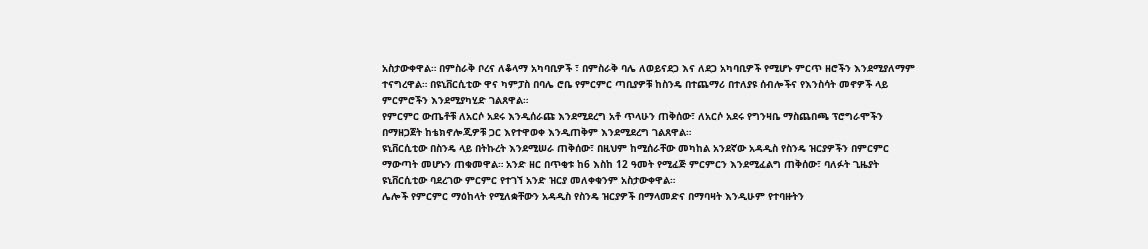አስታውቀዋል። በምስራቅ ቦረና ለቆላማ አካባቢዎች ፣ በምስራቅ ባሌ ለወይናደጋ እና ለደጋ አካባቢዎች የሚሆኑ ምርጥ ዘሮችን እንደሚያለማም ተናግረዋል። በዩኒቨርሲቲው ዋና ካምፓስ በባሌ ሮቤ የምርምር ጣቢያዎቹ ከስንዴ በተጨማሪ በተለያዩ ሰብሎችና የእንስሳት መኖዎች ላይ ምርምሮችን እንደሚያካሂድ ገልጸዋል።
የምርምር ውጤቶቹ ለአርሶ አደሩ እንዲሰራጩ እንደሚደረግ አቶ ጥላሁን ጠቅሰው፣ ለአርሶ አደሩ የግንዛቤ ማስጨበጫ ፕሮግራሞችን በማዘጋጀት ከቴክኖሎጂዎቹ ጋር እየተዋወቀ እንዲጠቅም እንደሚደረግ ገልጸዋል።
ዩኒቨርሲቲው በስንዴ ላይ በትኩረት እንደሚሠራ ጠቅሰው፣ በዚህም ከሚሰራቸው መካከል አንደኛው አዳዲስ የስንዴ ዝርያዎችን በምርምር ማውጣት መሆኑን ጠቁመዋል። አንድ ዘር በጥቂቱ ከ6 እስከ 12 ዓመት የሚፈጅ ምርምርን እንደሚፈልግ ጠቅሰው፣ ባለፉት ጊዜያት ዩኒቨርሲቲው ባደረገው ምርምር የተገኘ አንድ ዝርያ መለቀቁንም አስታውቀዋል።
ሌሎች የምርምር ማዕከላት የሚለቋቸውን አዳዲስ የስንዴ ዝርያዎች በማላመድና በማባዛት እንዲሁም የተባዙትን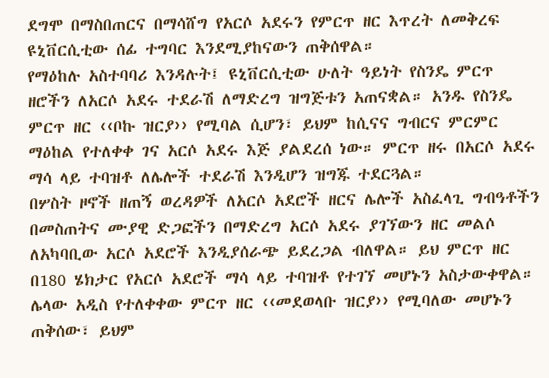ደግሞ በማስበጠርና በማሳሸግ የአርሶ አደሩን የምርጥ ዘር እጥረት ለመቅረፍ ዩኒቨርሲቲው ሰፊ ተግባር እንደሚያከናውን ጠቅሰዋል።
የማዕከሉ አስተባባሪ እንዳሉት፤ ዩኒቨርሲቲው ሁለት ዓይነት የስንዴ ምርጥ ዘሮችን ለአርሶ አደሩ ተደራሽ ለማድረግ ዝግጅቱን አጠናቋል። አንዱ የስንዴ ምርጥ ዘር ‹‹ቦኩ ዝርያ›› የሚባል ሲሆን፣ ይህም ከሲናና ግብርና ምርምር ማዕከል የተለቀቀ ገና አርሶ አደሩ እጅ ያልደረሰ ነው። ምርጥ ዘሩ በአርሶ አደሩ ማሳ ላይ ተባዝቶ ለሌሎች ተደራሽ እንዲሆን ዝግጁ ተደርጓል።
በሦስት ዞኖች ዘጠኝ ወረዳዎች ለአርሶ አደሮች ዘርና ሌሎች አስፈላጊ ግብዓቶችን በመስጠትና ሙያዊ ድጋፎችን በማድረግ አርሶ አደሩ ያገኘውን ዘር መልሶ ለአካባቢው አርሶ አደሮች እንዲያሰራጭ ይደረጋል ብለዋል። ይህ ምርጥ ዘር በ180 ሄክታር የአርሶ አደሮች ማሳ ላይ ተባዝቶ የተገኘ መሆኑን አስታውቀዋል።
ሌላው አዲስ የተለቀቀው ምርጥ ዘር ‹‹መደወላቡ ዝርያ›› የሚባለው መሆኑን ጠቅሰው፣ ይህም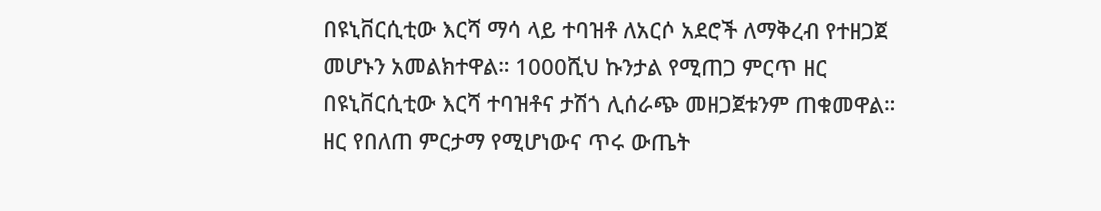በዩኒቨርሲቲው እርሻ ማሳ ላይ ተባዝቶ ለአርሶ አደሮች ለማቅረብ የተዘጋጀ መሆኑን አመልክተዋል። 1000ሺህ ኩንታል የሚጠጋ ምርጥ ዘር በዩኒቨርሲቲው እርሻ ተባዝቶና ታሽጎ ሊሰራጭ መዘጋጀቱንም ጠቁመዋል።
ዘር የበለጠ ምርታማ የሚሆነውና ጥሩ ውጤት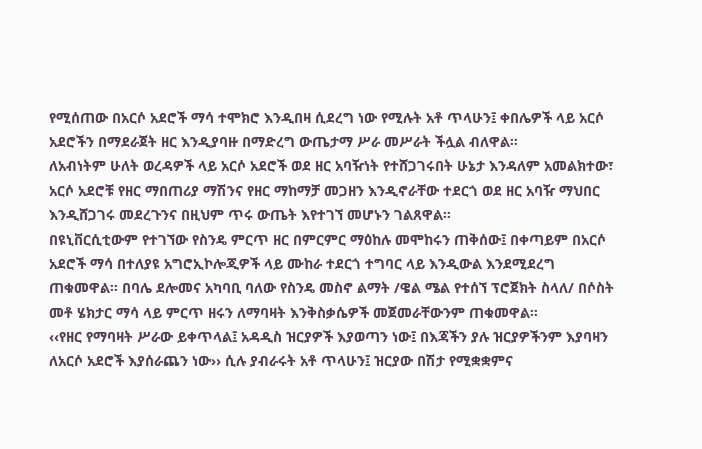የሚሰጠው በአርሶ አደሮች ማሳ ተሞክሮ እንዲበዛ ሲደረግ ነው የሚሉት አቶ ጥላሁን፤ ቀበሌዎች ላይ አርሶ አደሮችን በማደራጀት ዘር እንዲያባዙ በማድረግ ውጤታማ ሥራ መሥራት ችሏል ብለዋል።
ለአብነትም ሁለት ወረዳዎች ላይ አርሶ አደሮች ወደ ዘር አባዥነት የተሸጋገሩበት ሁኔታ እንዳለም አመልክተው፣ አርሶ አደሮቹ የዘር ማበጠሪያ ማሽንና የዘር ማከማቻ መጋዘን እንዲኖራቸው ተደርጎ ወደ ዘር አባዥ ማህበር እንዲሸጋገሩ መደረጉንና በዚህም ጥሩ ውጤት እየተገኘ መሆኑን ገልጸዋል።
በዩኒቨርሲቲውም የተገኘው የስንዴ ምርጥ ዘር በምርምር ማዕከሉ መሞከሩን ጠቅሰው፤ በቀጣይም በአርሶ አደሮች ማሳ በተለያዩ አግሮኢኮሎጂዎች ላይ ሙከራ ተደርጎ ተግባር ላይ እንዲውል እንደሚደረግ ጠቁመዋል። በባሌ ደሎመና አካባቢ ባለው የስንዴ መስኖ ልማት /ዌል ሜል የተሰኘ ፕሮጀክት ስላለ/ በሶስት መቶ ሄክታር ማሳ ላይ ምርጥ ዘሩን ለማባዛት እንቅስቃሴዎች መጀመራቸውንም ጠቁመዋል።
‹‹የዘር የማባዛት ሥራው ይቀጥላል፤ አዳዲስ ዝርያዎች እያወጣን ነው፤ በእጃችን ያሉ ዝርያዎችንም እያባዛን ለአርሶ አደሮች እያሰራጨን ነው›› ሲሉ ያብራሩት አቶ ጥላሁን፤ ዝርያው በሽታ የሚቋቋምና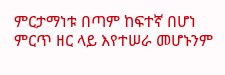ምርታማነቱ በጣም ከፍተኛ በሆነ ምርጥ ዘር ላይ እየተሠራ መሆኑንም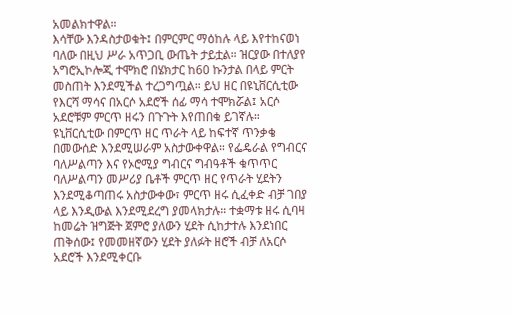አመልክተዋል።
እሳቸው እንዳስታወቁት፤ በምርምር ማዕከሉ ላይ እየተከናወነ ባለው በዚህ ሥራ አጥጋቢ ውጤት ታይቷል። ዝርያው በተለያየ አግሮኢኮሎጂ ተሞክሮ በሄክታር ከ60 ኩንታል በላይ ምርት መስጠት እንደሚችል ተረጋግጧል። ይህ ዘር በዩኒቨርሲቲው የእርሻ ማሳና በአርሶ አደሮች ሰፊ ማሳ ተሞክሯል፤ አርሶ አደሮቹም ምርጥ ዘሩን በጉጉት እየጠበቁ ይገኛሉ።
ዩኒቨርሲቲው በምርጥ ዘር ጥራት ላይ ከፍተኛ ጥንቃቄ በመውሰድ እንደሚሠራም አስታውቀዋል። የፌዴራል የግብርና ባለሥልጣን እና የኦሮሚያ ግብርና ግብዓቶች ቁጥጥር ባለሥልጣን መሥሪያ ቤቶች ምርጥ ዘር የጥራት ሂደትን እንደሚቆጣጠሩ አስታውቀው፣ ምርጥ ዘሩ ሲፈቀድ ብቻ ገበያ ላይ እንዲውል እንደሚደረግ ያመላክታሉ። ተቋማቱ ዘሩ ሲባዛ ከመሬት ዝግጅት ጀምሮ ያለውን ሂደት ሲከታተሉ እንደነበር ጠቅሰው፤ የመመዘኛውን ሂደት ያለፉት ዘሮች ብቻ ለአርሶ አደሮች እንደሚቀርቡ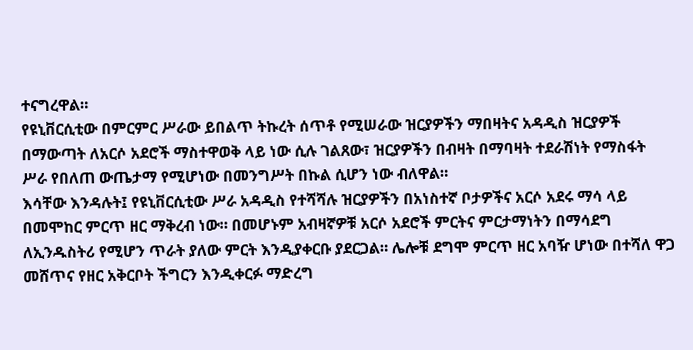ተናግረዋል።
የዩኒቨርሲቲው በምርምር ሥራው ይበልጥ ትኩረት ሰጥቶ የሚሠራው ዝርያዎችን ማበዛትና አዳዲስ ዝርያዎች በማውጣት ለአርሶ አደሮች ማስተዋወቅ ላይ ነው ሲሉ ገልጸው፣ ዝርያዎችን በብዛት በማባዛት ተደራሽነት የማስፋት ሥራ የበለጠ ውጤታማ የሚሆነው በመንግሥት በኩል ሲሆን ነው ብለዋል።
እሳቸው እንዳሉት፤ የዩኒቨርሲቲው ሥራ አዳዲስ የተሻሻሉ ዝርያዎችን በአነስተኛ ቦታዎችና አርሶ አደሩ ማሳ ላይ በመሞከር ምርጥ ዘር ማቅረብ ነው። በመሆኑም አብዛኛዎቹ አርሶ አደሮች ምርትና ምርታማነትን በማሳደግ ለኢንዱስትሪ የሚሆን ጥራት ያለው ምርት እንዲያቀርቡ ያደርጋል። ሌሎቹ ደግሞ ምርጥ ዘር አባዥ ሆነው በተሻለ ዋጋ መሸጥና የዘር አቅርቦት ችግርን እንዲቀርፉ ማድረግ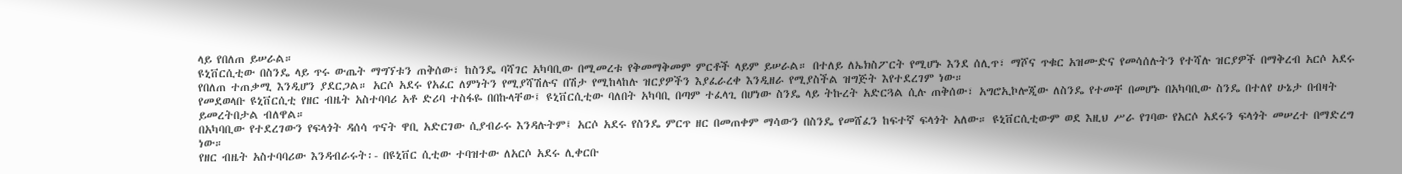ላይ የበለጠ ይሠራል።
ዩኒቨርሲቲው በስንዴ ላይ ጥሩ ውጤት ማግኘቱን ጠቅሰው፣ ከስንዴ ባሻገር አካባቢው በሚመረቱ የቅመማቅመም ምርቶች ላይም ይሠራል። በተለይ ለኤክስፖርት የሚሆኑ እንደ ሰሊጥ፣ ማሾና ጥቁር አዝሙድና የመሳሰሉትን የተሻሉ ዝርያዎች በማቅረብ አርሶ አደሩ የበለጠ ተጠቃሚ እንዲሆን ያደርጋል። አርሶ አደሩ የአፈር ለምነትን የሚያሻሽሉና በሽታ የሚከላከሉ ዝርያዎችን እያፈራረቀ እንዲዘራ የሚያስችል ዝግጅት እየተደረገም ነው።
የመደወላቡ ዩኒቨርሲቲ የዘር ብዜት አስተባባሪ አቶ ድሪባ ተስፋዬ በበኩላቸው፤ ዩኒቨርሲቲው ባለበት አካባቢ በጣም ተፈላጊ በሆነው ስንዴ ላይ ትኩረት አድርጓል ሲሉ ጠቅሰው፣ አግሮኢኮሎጂው ለስንዴ የተመቸ በመሆኑ በአካባቢው ስንዴ በተለየ ሁኔታ በብዛት ይመረትበታል ብለዋል።
በአካባቢው የተደረገውን የፍላጎት ዳሰሳ ጥናት ዋቢ አድርገው ሲያብራሩ እንዳሉትም፤ አርሶ አደሩ የስንዴ ምርጥ ዘር በመጠቀም ማሳውን በስንዴ የመሸፈን ከፍተኛ ፍላጎት አለው። ዩኒቨርሲቲውም ወደ እዚህ ሥራ የገባው የአርሶ አደሩን ፍላጎት መሠረተ በማድረግ ነው።
የዘር ብዜት አስተባባሪው እንዳብራሩት፡- በዩኒቨር ሲቲው ተባዝተው ለአርሶ አደሩ ሊቀርቡ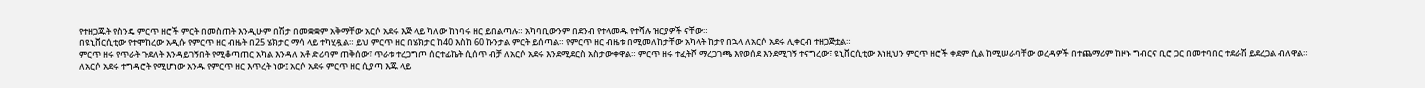የተዘጋጁት የስንዴ ምርጥ ዘሮች ምርት በመስጠት እንዲሁም በሽታ በመቋቋም አቅማቸው አርሶ አደሩ እጅ ላይ ካለው ከነባሩ ዘር ይበልጣሉ። አካባቢውንም በደንብ የተላመዱ የተሻሉ ዝርያዎች ናቸው።
በዩኒቨርሲቲው የተሞከረው አዲሱ የምርጥ ዘር ብዜት በ25 ሄክታር ማሳ ላይ ተካሂዷል። ይህ ምርጥ ዘር በሄክታር ከ40 እስከ 60 ኩንታል ምርት ይሰጣል። የምርጥ ዘር ብዜቱ በሚመለከታቸው አካላት ከታየ በኋላ ለአርሶ አደሩ ሊቀርብ ተዘጋጅቷል።
ምርጥ ዘሩ የጥራት ጉደለት እንዳይገኝበት የሚቆጣጠር አካል እንዳለ አቶ ድሪባም ጠቅሰው፣ ጥራቱ ተረጋግጦ ሰርተፊኬት ሲሰጥ ብቻ ለአርሶ አደሩ እንደሚደርስ አስታውቀዋል። ምርጥ ዘሩ ተፈትሾ ማረጋገጫ እየወሰደ እንደሚገኝ ተናግረው፣ ዩኒቨርሲቲው እነዚህን ምርጥ ዘሮች ቀደም ሲል ከሚሠራባቸው ወረዳዎች በተጨማሪም ከዞኑ ግብርና ቢሮ ጋር በመተባበር ተደራሽ ይደረጋል ብለዋል።
ለአርሶ አደሩ ተግዳሮት የሚሆነው አንዱ የምርጥ ዘር እጥረት ነው፤ አርሶ አደሩ ምርጥ ዘር ሲያጣ እጁ ላይ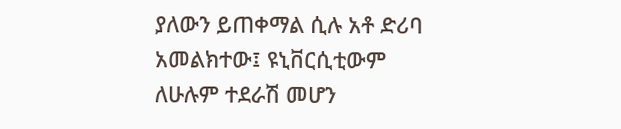ያለውን ይጠቀማል ሲሉ አቶ ድሪባ አመልክተው፤ ዩኒቨርሲቲውም ለሁሉም ተደራሽ መሆን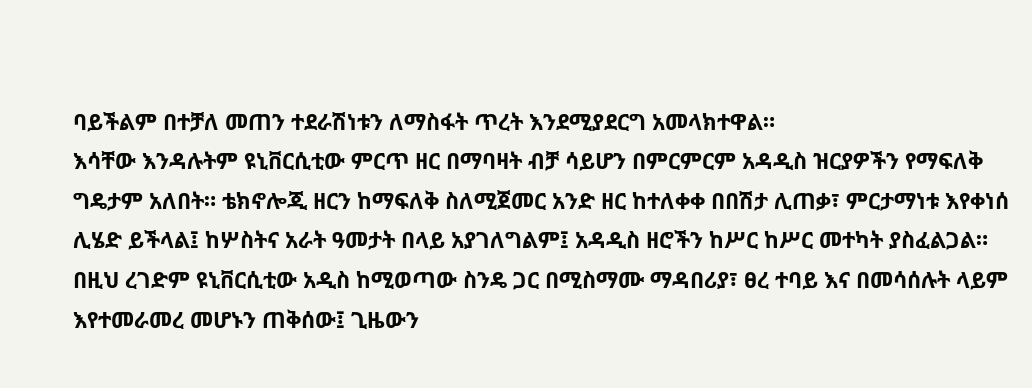ባይችልም በተቻለ መጠን ተደራሽነቱን ለማስፋት ጥረት እንደሚያደርግ አመላክተዋል።
እሳቸው እንዳሉትም ዩኒቨርሲቲው ምርጥ ዘር በማባዛት ብቻ ሳይሆን በምርምርም አዳዲስ ዝርያዎችን የማፍለቅ ግዴታም አለበት። ቴክኖሎጂ ዘርን ከማፍለቅ ስለሚጀመር አንድ ዘር ከተለቀቀ በበሽታ ሊጠቃ፣ ምርታማነቱ እየቀነሰ ሊሄድ ይችላል፤ ከሦስትና አራት ዓመታት በላይ አያገለግልም፤ አዳዲስ ዘሮችን ከሥር ከሥር መተካት ያስፈልጋል።
በዚህ ረገድም ዩኒቨርሲቲው አዲስ ከሚወጣው ስንዴ ጋር በሚስማሙ ማዳበሪያ፣ ፀረ ተባይ እና በመሳሰሉት ላይም እየተመራመረ መሆኑን ጠቅሰው፤ ጊዜውን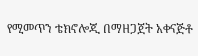የሚመጥን ቴክኖሎጂ በማዘጋጀት አቀናጅቶ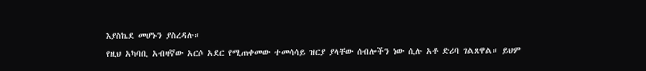እያስኬደ መሆኑን ያስረዳሉ።
የዚህ አካባቢ አብዛኛው አርሶ አደር የሚጠቀመው ተመሳሳይ ዝርያ ያላቸው ሰብሎችን ነው ሲሉ አቶ ድሪባ ገልጸዋል። ይህም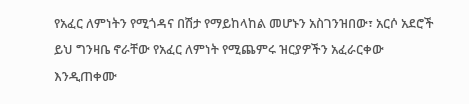የአፈር ለምነትን የሚጎዳና በሽታ የማይከላከል መሆኑን አስገንዝበው፣ አርሶ አደሮች ይህ ግንዛቤ ኖራቸው የአፈር ለምነት የሚጨምሩ ዝርያዎችን አፈራርቀው እንዲጠቀሙ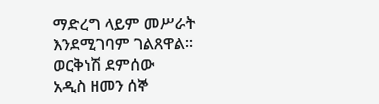ማድረግ ላይም መሥራት እንደሚገባም ገልጸዋል።
ወርቅነሽ ደምሰው
አዲስ ዘመን ሰኞ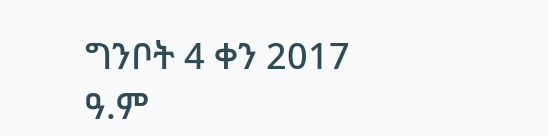ግንቦት 4 ቀን 2017 ዓ.ም